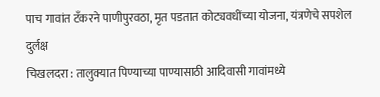पाच गावांत टँकरने पाणीपुरवठा, मृत पडतात कोट्यवधींच्या योजना, यंत्रणेचे सपशेल दुर्लक्ष
चिखलदरा : तालुक्यात पिण्याच्या पाण्यासाठी आदिवासी गावांमध्ये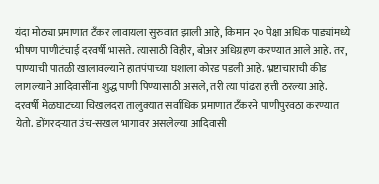यंदा मोठ्या प्रमाणात टँकर लावायला सुरुवात झाली आहे, किमान २० पेक्षा अधिक पाड्यांमध्ये भीषण पाणीटंचाई दरवर्षी भासते. त्यासाठी विहीर, बोअर अधिग्रहण करण्यात आले आहे. तर, पाण्याची पातळी खालावल्याने हातपंपाच्या घशाला कोरड पडली आहे. भ्रष्टाचाराची कीड लागल्याने आदिवासींना शुद्ध पाणी पिण्यासाठी असले, तरी त्या पांढरा हत्ती ठरल्या आहे.
दरवर्षी मेळघाटच्या चिखलदरा तालुक्यात सर्वाधिक प्रमाणात टँकरने पाणीपुरवठा करण्यात येतो. डोंगरदऱ्यात उंच-सखल भागावर असलेल्या आदिवासी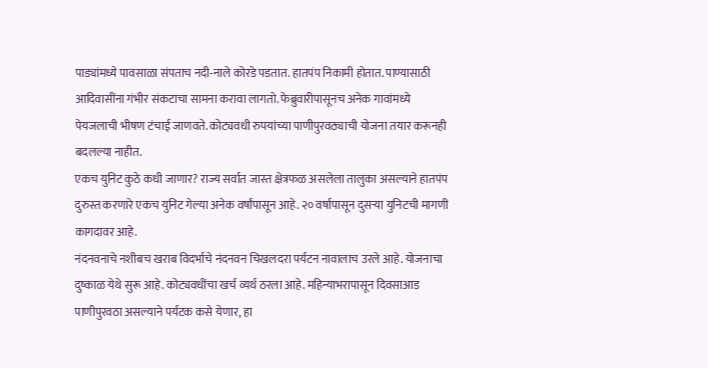पाड्यांमध्ये पावसाळा संपताच नदी-नाले कोरडे पडतात. हातपंप निकामी होतात. पाण्यासाठी आदिवासींना गंभीर संकटाचा सामना करावा लागतो. फेब्रुवारीपासूनच अनेक गावांमध्ये पेयजलाची भीषण टंचाई जाणवते. कोट्यवधी रुपयांच्या पाणीपुरवठ्याची योजना तयार करूनही बदलल्या नाहीत.
एकच युनिट कुठे कधी जाणार? राज्य सर्वात जास्त क्षेत्रफळ असलेला तालुका असल्याने हातपंप दुरुस्त करणारे एकच युनिट गेल्या अनेक वर्षांपासून आहे. २० वर्षापासून दुसऱ्या युनिटची मागणी कागदावर आहे.
नंदनवनाचे नशीबच खराब विदर्भाचे नंदनवन चिखलदरा पर्यटन नावालाच उरले आहे. योजनाचा दुष्काळ येथे सुरू आहे. कोट्यवधींचा खर्च व्यर्थ ठरला आहे. महिन्याभरापासून दिवसाआड पाणीपुरवठा असल्याने पर्यटक कसे येणार, हा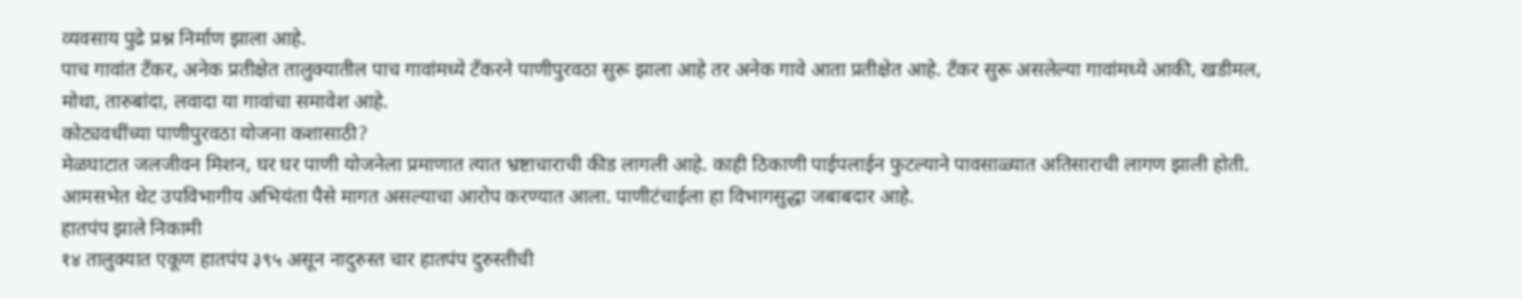व्यवसाय पुढे प्रश्न निर्माण झाला आहे.
पाच गावांत टँकर, अनेक प्रतीक्षेत तालुक्यातील पाच गावांमध्ये टँकरने पाणीपुरवठा सुरू झाला आहे तर अनेक गावे आता प्रतीक्षेत आहे. टँकर सुरू असलेल्या गावांमध्ये आकी, खडीमल, मोथा, तारुबांदा, लवादा या गावांचा समावेश आहे.
कोट्यवधींच्या पाणीपुरवठा योजना कशासाठी?
मेळघाटात जलजीवन मिशन, घर घर पाणी योजनेला प्रमाणात त्यात भ्रष्टाचाराची कीड लागली आहे. काही ठिकाणी पाईपलाईन फुटल्याने पावसाळ्यात अतिसाराची लागण झाली होती. आमसभेत थेट उपविभागीय अभियंता पैसे मागत असल्याचा आरोप करण्यात आला. पाणीटंचाईला हा विभागसुद्धा जबाबदार आहे.
हातपंप झाले निकामी
१४ तालुक्यात एकूण हातपंप ३९५ असून नादुरुस्त चार हातपंप दुरुस्तीची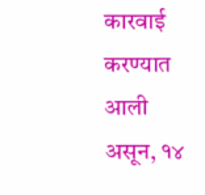कारवाई करण्यात आली असून, १४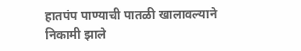हातपंप पाण्याची पातळी खालावल्याने निकामी झाले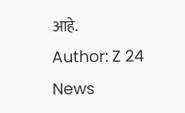आहे.
Author: Z 24 News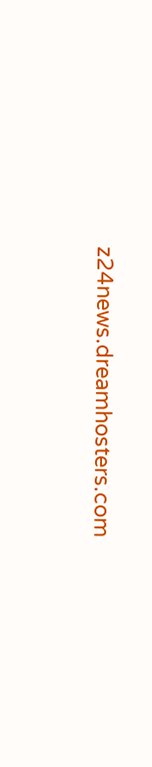z24news.dreamhosters.com